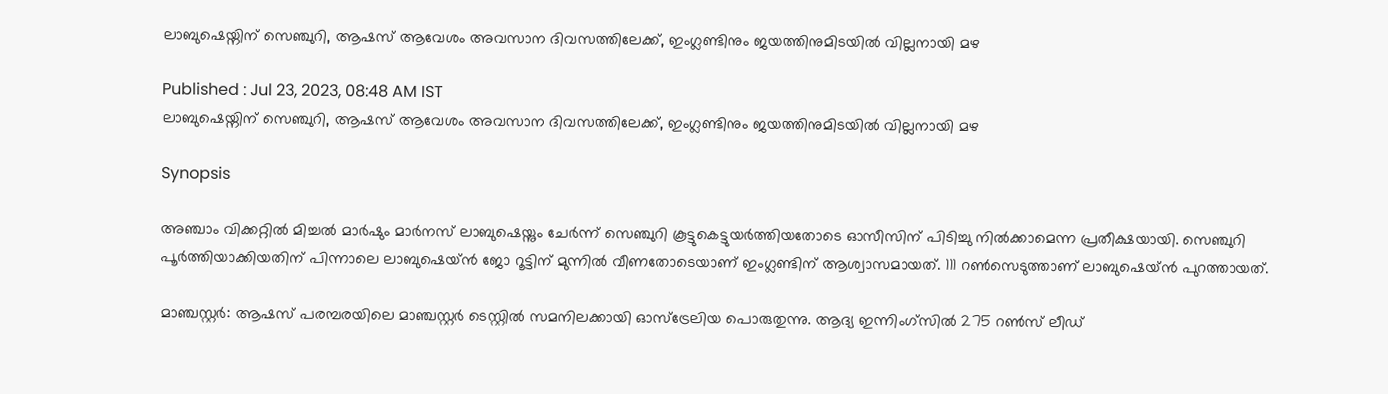ലാബുഷെയ്നിന് സെഞ്ചുറി, ആഷസ് ആവേശം അവസാന ദിവസത്തിലേക്ക്, ഇംഗ്ലണ്ടിനും ജയത്തിനുമിടയില്‍ വില്ലനായി മഴ

Published : Jul 23, 2023, 08:48 AM IST
ലാബുഷെയ്നിന് സെഞ്ചുറി, ആഷസ് ആവേശം അവസാന ദിവസത്തിലേക്ക്, ഇംഗ്ലണ്ടിനും ജയത്തിനുമിടയില്‍ വില്ലനായി മഴ

Synopsis

അഞ്ചാം വിക്കറ്റില്‍ മിച്ചല്‍ മാര്‍ഷും മാര്‍നസ് ലാബുഷെയ്നും ചേര്‍ന്ന് സെഞ്ചുറി കൂട്ടുകെട്ടുയര്‍ത്തിയതോടെ ഓസീസിന് പിടിച്ചു നില്‍ക്കാമെന്ന പ്രതീക്ഷയായി. സെഞ്ചുറി പൂര്‍ത്തിയാക്കിയതിന് പിന്നാലെ ലാബുഷെയ്ന്‍ ജോ റൂട്ടിന് മുന്നില്‍ വീണതോടെയാണ് ഇംഗ്ലണ്ടിന് ആശ്വാസമായത്. 111 റൺസെടുത്താണ് ലാബുഷെയ്ന്‍ പുറത്തായത്.

മാഞ്ചസ്റ്റര്‍: ആഷസ് പരമ്പരയിലെ മാഞ്ചസ്റ്റർ ടെസ്റ്റിൽ സമനിലക്കായി ഓസ്ട്രേലിയ പൊരുതുന്നു. ആദ്യ ഇന്നിംഗ്സിൽ 275 റൺസ് ലീഡ്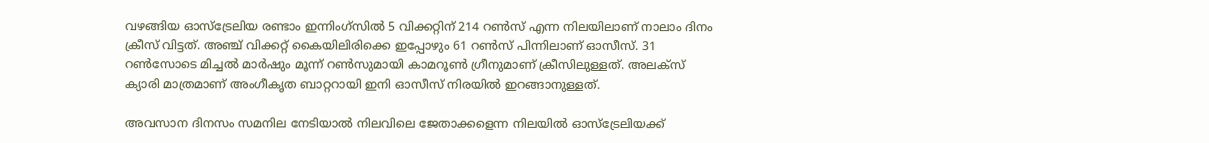വഴങ്ങിയ ഓസ്ട്രേലിയ രണ്ടാം ഇന്നിംഗ്സിൽ 5 വിക്കറ്റിന് 214 റൺസ് എന്ന നിലയിലാണ് നാലാം ദിനം ക്രീസ് വിട്ടത്. അഞ്ച് വിക്കറ്റ് കൈയിലിരിക്കെ ഇപ്പോഴും 61 റൺസ് പിന്നിലാണ് ഓസീസ്. 31 റണ്‍സോടെ മിച്ചല്‍ മാര്‍ഷും മൂന്ന് റണ്‍സുമായി കാമറൂണ്‍ ഗ്രീനുമാണ് ക്രീസിലുള്ളത്. അലക്സ് ക്യാരി മാത്രമാണ് അംഗീകൃത ബാറ്ററായി ഇനി ഓസീസ് നിരയില്‍ ഇറങ്ങാനുള്ളത്.

അവസാന ദിനസം സമനില നേടിയാല്‍ നിലവിലെ ജേതാക്കളെന്ന നിലയില്‍ ഓസ്ട്രേലിയക്ക്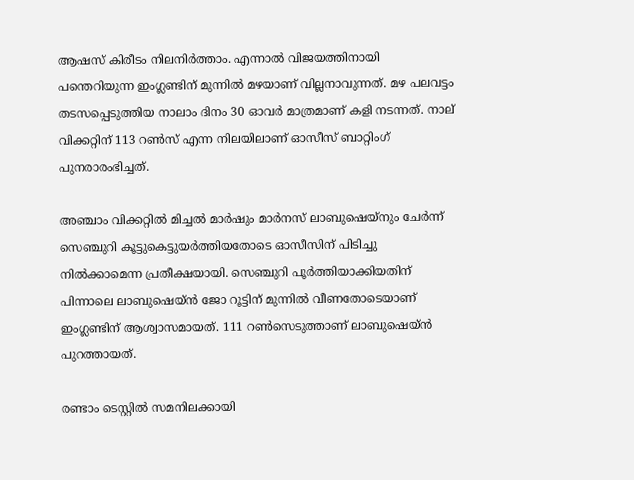ആഷസ് കിരീടം നിലനിര്‍ത്താം. എന്നാല്‍ വിജയത്തിനായി പന്തെറിയുന്ന ഇംഗ്ലണ്ടിന് മുന്നില്‍ മഴയാണ് വില്ലനാവുന്നത്. മഴ പലവട്ടം തടസപ്പെടുത്തിയ നാലാം ദിനം 30 ഓവർ മാത്രമാണ് കളി നടന്നത്. നാല് വിക്കറ്റിന് 113 റൺസ് എന്ന നിലയിലാണ് ഓസീസ് ബാറ്റിംഗ് പുനരാരംഭിച്ചത്.

അഞ്ചാം വിക്കറ്റില്‍ മിച്ചല്‍ മാര്‍ഷും മാര്‍നസ് ലാബുഷെയ്നും ചേര്‍ന്ന് സെഞ്ചുറി കൂട്ടുകെട്ടുയര്‍ത്തിയതോടെ ഓസീസിന് പിടിച്ചു നില്‍ക്കാമെന്ന പ്രതീക്ഷയായി. സെഞ്ചുറി പൂര്‍ത്തിയാക്കിയതിന് പിന്നാലെ ലാബുഷെയ്ന്‍ ജോ റൂട്ടിന് മുന്നില്‍ വീണതോടെയാണ് ഇംഗ്ലണ്ടിന് ആശ്വാസമായത്. 111 റൺസെടുത്താണ് ലാബുഷെയ്ന്‍ പുറത്തായത്.

രണ്ടാം ടെസ്റ്റില്‍ സമനിലക്കായി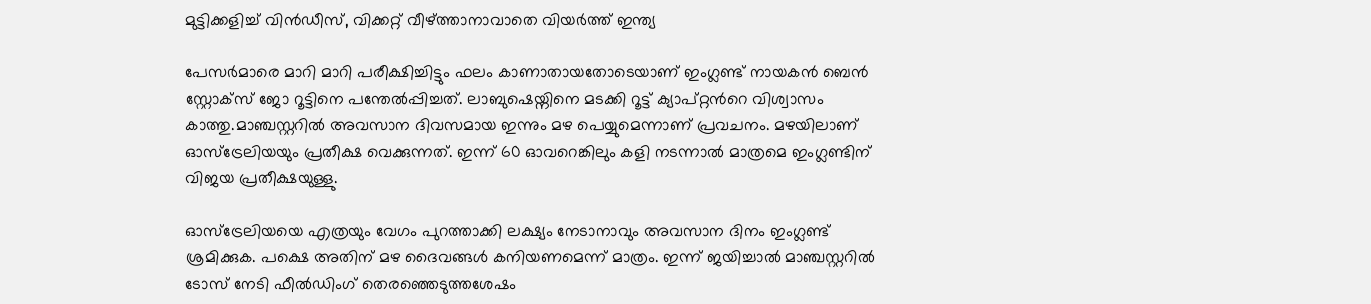മുട്ടിക്കളിച്ച് വിന്‍ഡീസ്, വിക്കറ്റ് വീഴ്ത്താനാവാതെ വിയര്‍ത്ത് ഇന്ത്യ

പേസര്‍മാരെ മാറി മാറി പരീക്ഷിച്ചിട്ടും ഫലം കാണാതായതോടെയാണ് ഇംഗ്ലണ്ട് നായകന്‍ ബെന്‍ സ്റ്റോക്സ് ജോ റൂട്ടിനെ പന്തേല്‍പ്പിച്ചത്. ലാബുഷെയ്നിനെ മടക്കി റൂട്ട് ക്യാപ്റ്റന്‍റെ വിശ്വാസം കാത്തു.മാഞ്ചസ്റ്ററില്‍ അവസാന ദിവസമായ ഇന്നും മഴ പെയ്യുമെന്നാണ് പ്രവചനം. മഴയിലാണ് ഓസ്ട്രേലിയയും പ്രതീക്ഷ വെക്കുന്നത്. ഇന്ന് 60 ഓവറെങ്കിലും കളി നടന്നാല്‍ മാത്രമെ ഇംഗ്ലണ്ടിന് വിജയ പ്രതീക്ഷയുള്ളു.

ഓസ്ട്രേലിയയെ എത്രയും വേഗം പുറത്താക്കി ലക്ഷ്യം നേടാനാവും അവസാന ദിനം ഇംഗ്ലണ്ട് ശ്രമിക്കുക. പക്ഷെ അതിന് മഴ ദൈവങ്ങള്‍ കനിയണമെന്ന് മാത്രം. ഇന്ന് ജയിച്ചാല്‍ മാഞ്ചസ്റ്ററില്‍ ടോസ് നേടി ഫീല്‍ഡിംഗ് തെരഞ്ഞെടുത്തശേഷം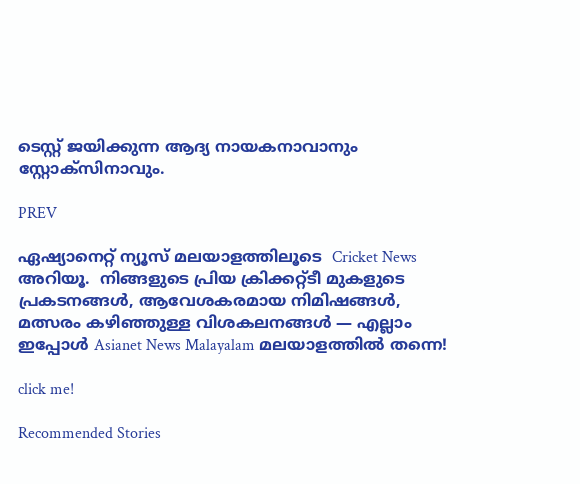ടെസ്റ്റ് ജയിക്കുന്ന ആദ്യ നായകനാവാനും സ്റ്റോക്സിനാവും.

PREV

ഏഷ്യാനെറ്റ് ന്യൂസ് മലയാളത്തിലൂടെ  Cricket News അറിയൂ.  നിങ്ങളുടെ പ്രിയ ക്രിക്കറ്റ്ടീ മുകളുടെ പ്രകടനങ്ങൾ, ആവേശകരമായ നിമിഷങ്ങൾ, മത്സരം കഴിഞ്ഞുള്ള വിശകലനങ്ങൾ — എല്ലാം ഇപ്പോൾ Asianet News Malayalam മലയാളത്തിൽ തന്നെ!

click me!

Recommended Stories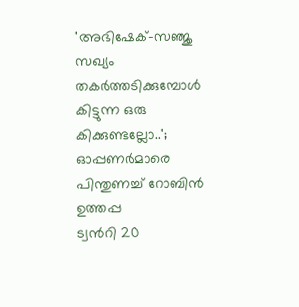'അഭിഷേക്-സഞ്ജു സഖ്യം തകര്‍ത്തടിക്കുമ്പോള്‍ കിട്ടുന്ന ഒരു കിക്കുണ്ടല്ലോ..'; ഓപ്പണര്‍മാരെ പിന്തുണച്ച് റോബിന്‍ ഉത്തപ്പ
ട്വന്‍റി 20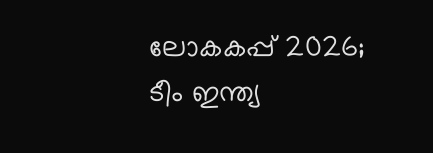ലോകകപ്പ് 2026; ടീം ഇന്ത്യ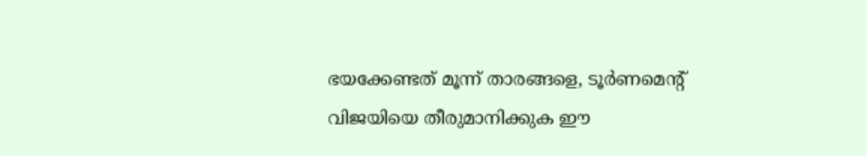ഭയക്കേണ്ടത് മൂന്ന് താരങ്ങളെ, ടൂര്‍ണമെന്‍റ് വിജയിയെ തീരുമാനിക്കുക ഈ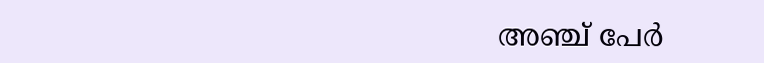അഞ്ച് പേര്‍